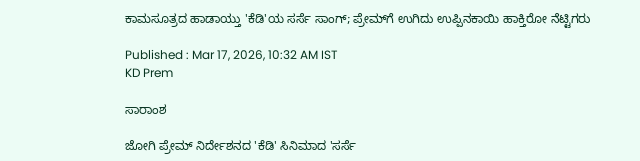ಕಾಮಸೂತ್ರದ ಹಾಡಾಯ್ತು 'ಕೆಡಿ'ಯ ಸರ್ಸೆ ಸಾಂಗ್; ಪ್ರೇಮ್‌ಗೆ ಉಗಿದು ಉಪ್ಪಿನಕಾಯಿ ಹಾಕ್ತಿರೋ ನೆಟ್ಟಿಗರು

Published : Mar 17, 2026, 10:32 AM IST
KD Prem

ಸಾರಾಂಶ

ಜೋಗಿ ಪ್ರೇಮ್ ನಿರ್ದೇಶನದ 'ಕೆಡಿ' ಸಿನಿಮಾದ 'ಸರ್ಸೆ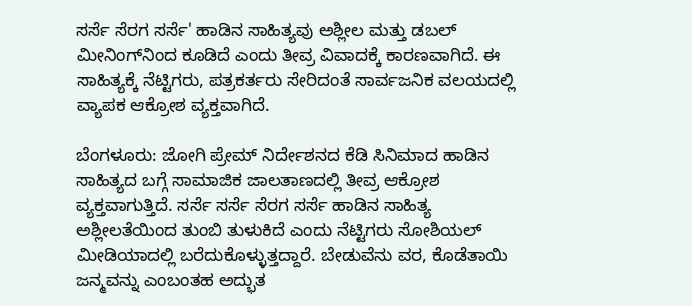ಸರ್ಸೆ ಸೆರಗ ಸರ್ಸೆ' ಹಾಡಿನ ಸಾಹಿತ್ಯವು ಅಶ್ಲೀಲ ಮತ್ತು ಡಬಲ್ ಮೀನಿಂಗ್‌ನಿಂದ ಕೂಡಿದೆ ಎಂದು ತೀವ್ರ ವಿವಾದಕ್ಕೆ ಕಾರಣವಾಗಿದೆ. ಈ ಸಾಹಿತ್ಯಕ್ಕೆ ನೆಟ್ಟಿಗರು, ಪತ್ರಕರ್ತರು ಸೇರಿದಂತೆ ಸಾರ್ವಜನಿಕ ವಲಯದಲ್ಲಿ ವ್ಯಾಪಕ ಆಕ್ರೋಶ ವ್ಯಕ್ತವಾಗಿದೆ.

ಬೆಂಗಳೂರು: ಜೋಗಿ ಪ್ರೇಮ್ ನಿರ್ದೇಶನದ ಕೆಡಿ ಸಿನಿಮಾದ ಹಾಡಿನ ಸಾಹಿತ್ಯದ ಬಗ್ಗೆ ಸಾಮಾಜಿಕ ಜಾಲತಾಣದಲ್ಲಿ ತೀವ್ರ ಆಕ್ರೋಶ ವ್ಯಕ್ತವಾಗುತ್ತಿದೆ. ಸರ್ಸೆ ಸರ್ಸೆ ಸೆರಗ ಸರ್ಸೆ ಹಾಡಿನ ಸಾಹಿತ್ಯ ಅಶ್ಲೀಲತೆಯಿಂದ ತುಂಬಿ ತುಳುಕಿದೆ ಎಂದು ನೆಟ್ಟಿಗರು ಸೋಶಿಯಲ್ ಮೀಡಿಯಾದಲ್ಲಿ ಬರೆದುಕೊಳ್ಳುತ್ತದ್ದಾರೆ. ಬೇಡುವೆನು ವರ, ಕೊಡೆತಾಯಿ ಜನ್ಮವನ್ನು ಎಂಬಂತಹ ಅದ್ಭುತ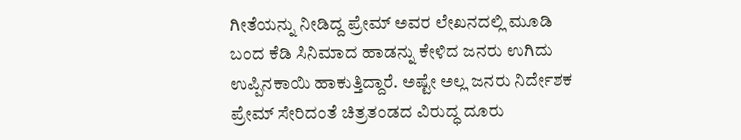ಗೀತೆಯನ್ನು ನೀಡಿದ್ದ ಪ್ರೇಮ್ ಅವರ ಲೇಖನದಲ್ಲಿ ಮೂಡಿ ಬಂದ ಕೆಡಿ ಸಿನಿಮಾದ ಹಾಡನ್ನು ಕೇಳಿದ ಜನರು ಉಗಿದು ಉಪ್ಪಿನಕಾಯಿ ಹಾಕುತ್ತಿದ್ದಾರೆ. ಅಷ್ಟೇ ಅಲ್ಲ ಜನರು ನಿರ್ದೇಶಕ ಪ್ರೇಮ್ ಸೇರಿದಂತೆ ಚಿತ್ರತಂಡದ ವಿರುದ್ಧ ದೂರು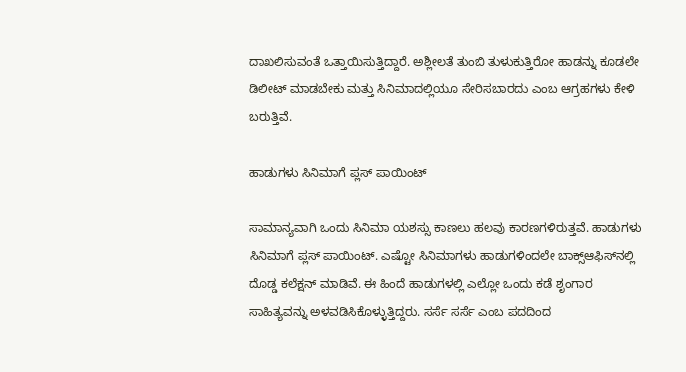ದಾಖಲಿಸುವಂತೆ ಒತ್ತಾಯಿಸುತ್ತಿದ್ದಾರೆ. ಅಶ್ಲೀಲತೆ ತುಂಬಿ ತುಳುಕುತ್ತಿರೋ ಹಾಡನ್ನು ಕೂಡಲೇ ಡಿಲೀಟ್ ಮಾಡಬೇಕು ಮತ್ತು ಸಿನಿಮಾದಲ್ಲಿಯೂ ಸೇರಿಸಬಾರದು ಎಂಬ ಆಗ್ರಹಗಳು ಕೇಳಿ ಬರುತ್ತಿವೆ.

ಹಾಡುಗಳು ಸಿನಿಮಾಗೆ ಪ್ಲಸ್ ಪಾಯಿಂಟ್

ಸಾಮಾನ್ಯವಾಗಿ ಒಂದು ಸಿನಿಮಾ ಯಶಸ್ಸು ಕಾಣಲು ಹಲವು ಕಾರಣಗಳಿರುತ್ತವೆ. ಹಾಡುಗಳು ಸಿನಿಮಾಗೆ ಪ್ಲಸ್ ಪಾಯಿಂಟ್. ಎಷ್ಟೋ ಸಿನಿಮಾಗಳು ಹಾಡುಗಳಿಂದಲೇ ಬಾಕ್ಸ್‌ಆಫಿಸ್‌ನಲ್ಲಿ ದೊಡ್ಡ ಕಲೆಕ್ಷನ್ ಮಾಡಿವೆ. ಈ ಹಿಂದೆ ಹಾಡುಗಳಲ್ಲಿ ಎಲ್ಲೋ ಒಂದು ಕಡೆ ಶೃಂಗಾರ ಸಾಹಿತ್ಯವನ್ನು ಅಳವಡಿಸಿಕೊಳ್ಳುತ್ತಿದ್ದರು. ಸರ್ಸೆ ಸರ್ಸೆ ಎಂಬ ಪದದಿಂದ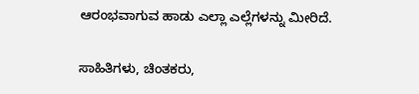ಆರಂಭವಾಗುವ ಹಾಡು ಎಲ್ಲಾ ಎಲ್ಲೆಗಳನ್ನು ಮೀರಿದೆ.

ಸಾಹಿತಿಗಳು, ಚಿಂತಕರು,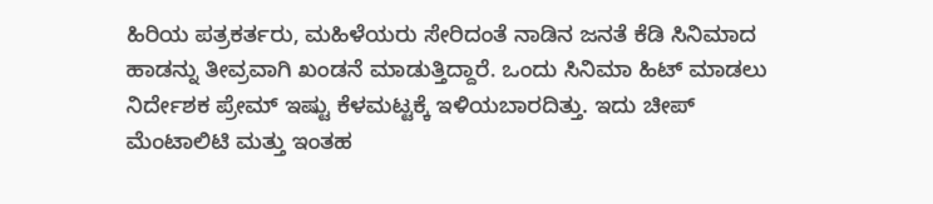ಹಿರಿಯ ಪತ್ರಕರ್ತರು, ಮಹಿಳೆಯರು ಸೇರಿದಂತೆ ನಾಡಿನ ಜನತೆ ಕೆಡಿ ಸಿನಿಮಾದ ಹಾಡನ್ನು ತೀವ್ರವಾಗಿ ಖಂಡನೆ ಮಾಡುತ್ತಿದ್ದಾರೆ. ಒಂದು ಸಿನಿಮಾ ಹಿಟ್ ಮಾಡಲು ನಿರ್ದೇಶಕ ಪ್ರೇಮ್ ಇಷ್ಟು ಕೆಳಮಟ್ಟಕ್ಕೆ ಇಳಿಯಬಾರದಿತ್ತು. ಇದು ಚೀಪ್ ಮೆಂಟಾಲಿಟಿ ಮತ್ತು ಇಂತಹ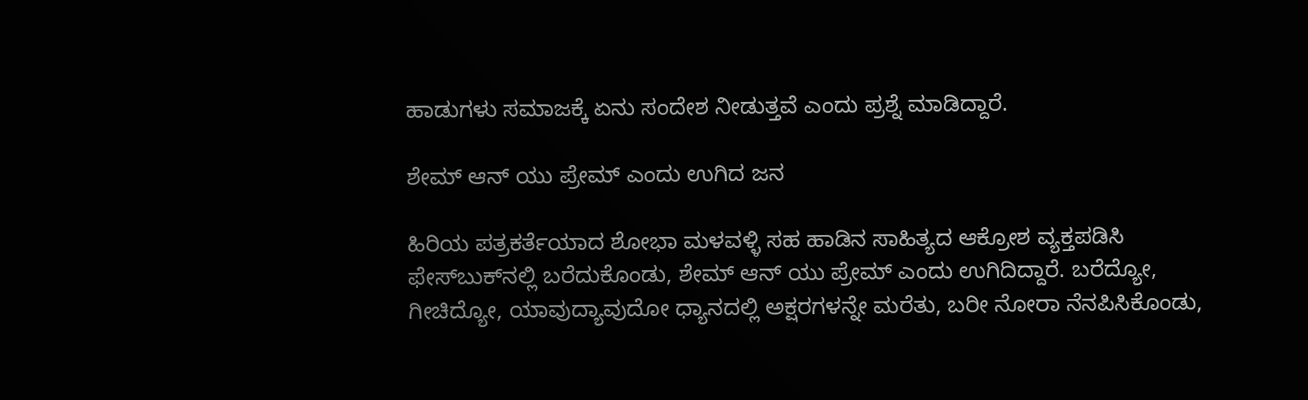ಹಾಡುಗಳು ಸಮಾಜಕ್ಕೆ ಏನು ಸಂದೇಶ ನೀಡುತ್ತವೆ ಎಂದು ಪ್ರಶ್ನೆ ಮಾಡಿದ್ದಾರೆ.

ಶೇಮ್ ಆನ್ ಯು ಪ್ರೇಮ್ ಎಂದು ಉಗಿದ ಜನ

ಹಿರಿಯ ಪತ್ರಕರ್ತೆಯಾದ ಶೋಭಾ ಮಳವಳ್ಳಿ ಸಹ ಹಾಡಿನ ಸಾಹಿತ್ಯದ ಆಕ್ರೋಶ ವ್ಯಕ್ತಪಡಿಸಿ ಫೇಸ್‌ಬುಕ್‌ನಲ್ಲಿ ಬರೆದುಕೊಂಡು, ಶೇಮ್ ಆನ್ ಯು ಪ್ರೇಮ್ ಎಂದು ಉಗಿದಿದ್ದಾರೆ. ಬರೆದ್ಯೋ, ಗೀಚಿದ್ಯೋ, ಯಾವುದ್ಯಾವುದೋ ಧ್ಯಾನದಲ್ಲಿ ಅಕ್ಷರಗಳನ್ನೇ ಮರೆತು, ಬರೀ ನೋರಾ‌ ನೆನಪಿಸಿಕೊಂಡು,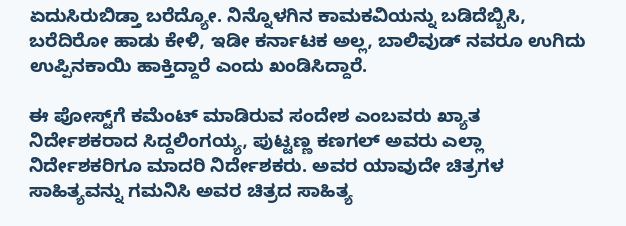ಏದುಸಿರುಬಿಡ್ತಾ ಬರೆದ್ಯೋ. ನಿನ್ನೊಳಗಿನ ಕಾಮಕವಿಯನ್ನು ಬಡಿದೆಬ್ಬಿಸಿ, ಬರೆದಿರೋ ಹಾಡು ಕೇಳಿ, ಇಡೀ ಕರ್ನಾಟಕ ಅಲ್ಲ, ಬಾಲಿವುಡ್ ನವರೂ ಉಗಿದು ಉಪ್ಪಿನಕಾಯಿ ಹಾಕ್ತಿದ್ದಾರೆ ಎಂದು ಖಂಡಿಸಿದ್ದಾರೆ.

ಈ ಪೋಸ್ಟ್‌ಗೆ ಕಮೆಂಟ್ ಮಾಡಿರುವ ಸಂದೇಶ ಎಂಬವರು ಖ್ಯಾತ ನಿರ್ದೇಶಕರಾದ ಸಿದ್ದಲಿಂಗಯ್ಯ, ಪುಟ್ಟಣ್ಣ ಕಣಗಲ್ ಅವರು ಎಲ್ಲಾ ನಿರ್ದೇಶಕರಿಗೂ ಮಾದರಿ ನಿರ್ದೇಶಕರು. ಅವರ ಯಾವುದೇ ಚಿತ್ರಗಳ ಸಾಹಿತ್ಯವನ್ನು ಗಮನಿಸಿ ಅವರ ಚಿತ್ರದ ಸಾಹಿತ್ಯ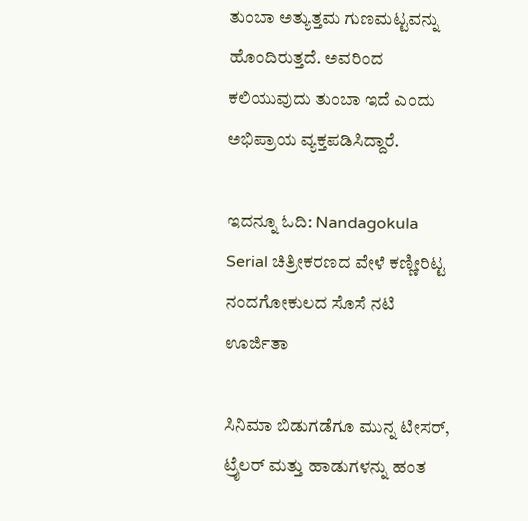ತುಂಬಾ ಅತ್ಯುತ್ತಮ ಗುಣಮಟ್ಟವನ್ನು ಹೊಂದಿರುತ್ತದೆ. ಅವರಿಂದ ಕಲಿಯುವುದು ತುಂಬಾ ಇದೆ ಎಂದು ಅಭಿಪ್ರಾಯ ವ್ಯಕ್ತಪಡಿಸಿದ್ದಾರೆ.

ಇದನ್ನೂ ಓದಿ: Nandagokula Serial ಚಿತ್ರೀಕರಣದ ವೇಳೆ ಕಣ್ಣೀರಿಟ್ಟ ನಂದಗೋಕುಲದ ಸೊಸೆ ನಟಿ ಊರ್ಜಿತಾ

ಸಿನಿಮಾ ಬಿಡುಗಡೆಗೂ ಮುನ್ನ ಟೀಸರ್, ಟ್ರೈಲರ್ ಮತ್ತು ಹಾಡುಗಳನ್ನು ಹಂತ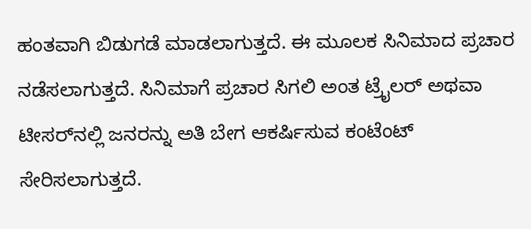ಹಂತವಾಗಿ ಬಿಡುಗಡೆ ಮಾಡಲಾಗುತ್ತದೆ. ಈ ಮೂಲಕ ಸಿನಿಮಾದ ಪ್ರಚಾರ ನಡೆಸಲಾಗುತ್ತದೆ. ಸಿನಿಮಾಗೆ ಪ್ರಚಾರ ಸಿಗಲಿ ಅಂತ ಟ್ರೈಲರ್ ಅಥವಾ ಟೀಸರ್‌ನಲ್ಲಿ ಜನರನ್ನು ಅತಿ ಬೇಗ ಆಕರ್ಷಿಸುವ ಕಂಟೆಂಟ್ ಸೇರಿಸಲಾಗುತ್ತದೆ.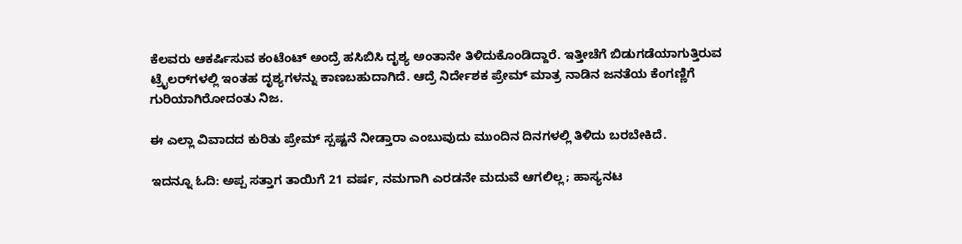ಕೆಲವರು ಆಕರ್ಷಿಸುವ ಕಂಟೆಂಟ್ ಅಂದ್ರೆ ಹಸಿಬಿಸಿ ದೃಶ್ಯ ಅಂತಾನೇ ತಿಳಿದುಕೊಂಡಿದ್ದಾರೆ. ಇತ್ತೀಚೆಗೆ ಬಿಡುಗಡೆಯಾಗುತ್ತಿರುವ ಟ್ರೈಲರ್‌ಗಳಲ್ಲಿ ಇಂತಹ ದೃಶ್ಯಗಳನ್ನು ಕಾಣಬಹುದಾಗಿದೆ. ಆದ್ರೆ ನಿರ್ದೇಶಕ ಪ್ರೇಮ್ ಮಾತ್ರ ನಾಡಿನ ಜನತೆಯ ಕೆಂಗಣ್ಣಿಗೆ ಗುರಿಯಾಗಿರೋದಂತು ನಿಜ.

ಈ ಎಲ್ಲಾ ವಿವಾದದ ಕುರಿತು ಪ್ರೇಮ್ ಸ್ಪಷ್ಟನೆ ನೀಡ್ತಾರಾ ಎಂಬುವುದು ಮುಂದಿನ ದಿನಗಳಲ್ಲಿ ತಿಳಿದು ಬರಬೇಕಿದೆ.

ಇದನ್ನೂ ಓದಿ: ಅಪ್ಪ ಸತ್ತಾಗ ತಾಯಿಗೆ 21 ವರ್ಷ, ನಮಗಾಗಿ ಎರಡನೇ ಮದುವೆ ಆಗಲಿಲ್ಲ; ಹಾಸ್ಯನಟ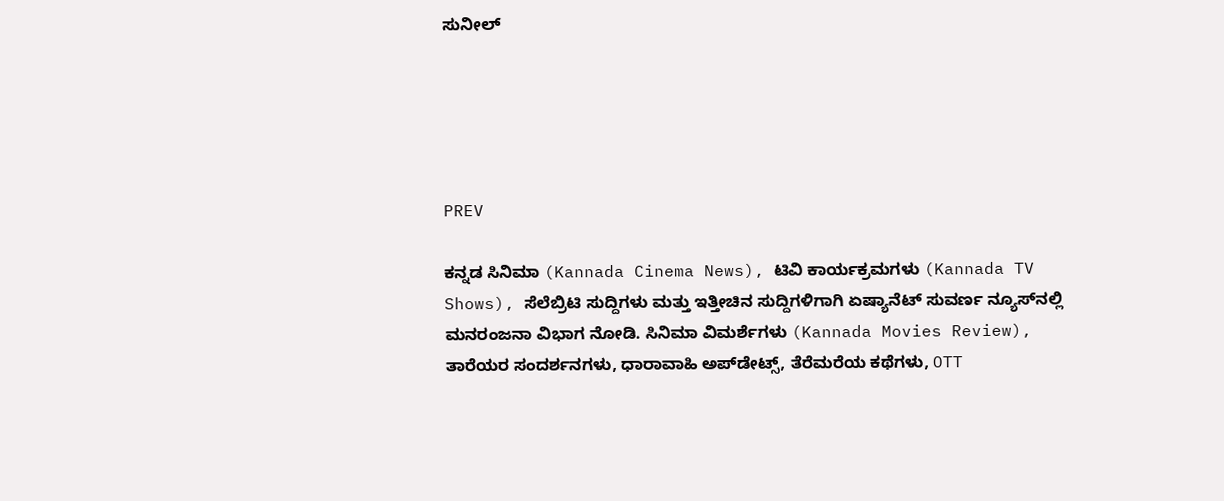ಸುನೀಲ್





PREV

ಕನ್ನಡ ಸಿನಿಮಾ (Kannada Cinema News), ಟಿವಿ ಕಾರ್ಯಕ್ರಮಗಳು (Kannada TV Shows), ಸೆಲೆಬ್ರಿಟಿ ಸುದ್ದಿಗಳು ಮತ್ತು ಇತ್ತೀಚಿನ ಸುದ್ದಿಗಳಿಗಾಗಿ ಏಷ್ಯಾನೆಟ್ ಸುವರ್ಣ ನ್ಯೂಸ್‌ನಲ್ಲಿ ಮನರಂಜನಾ ವಿಭಾಗ ನೋಡಿ. ಸಿನಿಮಾ ವಿಮರ್ಶೆಗಳು (Kannada Movies Review), ತಾರೆಯರ ಸಂದರ್ಶನಗಳು, ಧಾರಾವಾಹಿ ಅಪ್‌ಡೇಟ್ಸ್‌, ತೆರೆಮರೆಯ ಕಥೆಗಳು, OTT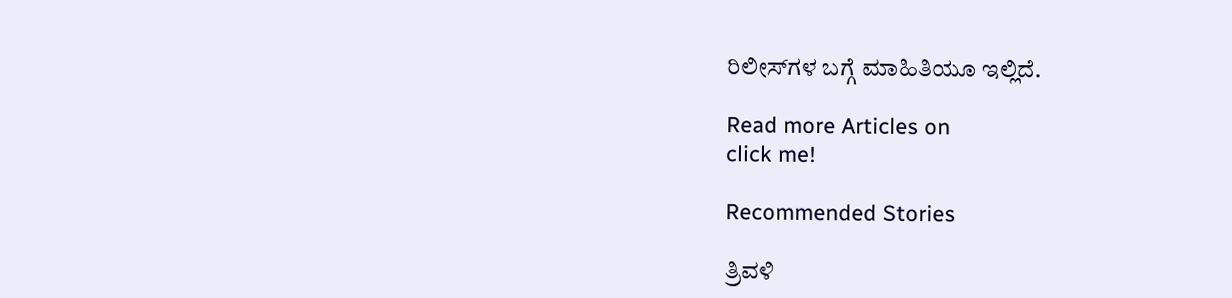ರಿಲೀಸ್‌ಗಳ ಬಗ್ಗೆ ಮಾಹಿತಿಯೂ ಇಲ್ಲಿದೆ.

Read more Articles on
click me!

Recommended Stories

ತ್ರಿವಳಿ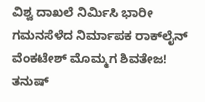ವಿಶ್ವ ದಾಖಲೆ ನಿರ್ಮಿಸಿ ಭಾರೀ ಗಮನಸೆಳೆದ ನಿರ್ಮಾಪಕ ರಾಕ್‌ಲೈನ್ ವೆಂಕಟೇಶ್ ಮೊಮ್ಮಗ ಶಿವತೇಜ!
ತನುಷ್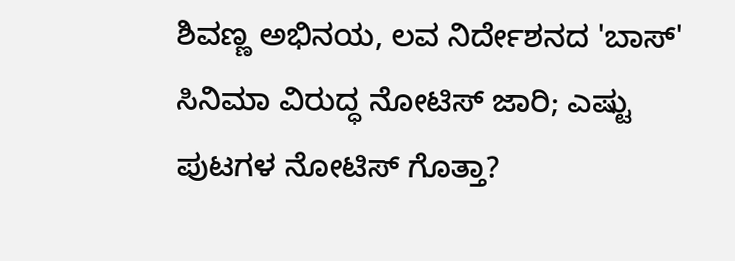ಶಿವಣ್ಣ ಅಭಿನಯ, ಲವ ನಿರ್ದೇಶನದ 'ಬಾಸ್' ಸಿನಿಮಾ ವಿರುದ್ಧ ನೋಟಿಸ್ ಜಾರಿ; ಎಷ್ಟು ಪುಟಗಳ ನೋಟಿಸ್ ಗೊತ್ತಾ?